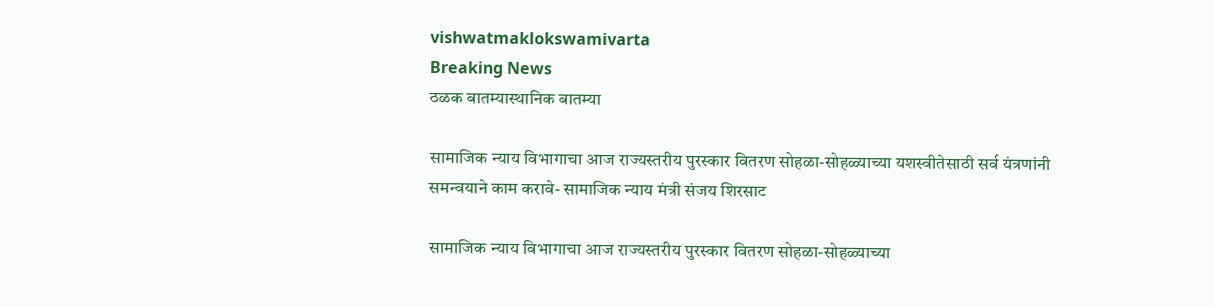vishwatmaklokswamivarta
Breaking News
ठळक बातम्यास्थानिक बातम्या

सामाजिक न्याय विभागाचा आज राज्यस्तरीय पुरस्कार वितरण सोहळा-सोहळ्याच्या यशस्वीतेसाठी सर्व यंत्रणांनी समन्वयाने काम करावे- सामाजिक न्याय मंत्री संजय शिरसाट

सामाजिक न्याय विभागाचा आज राज्यस्तरीय पुरस्कार वितरण सोहळा-सोहळ्याच्या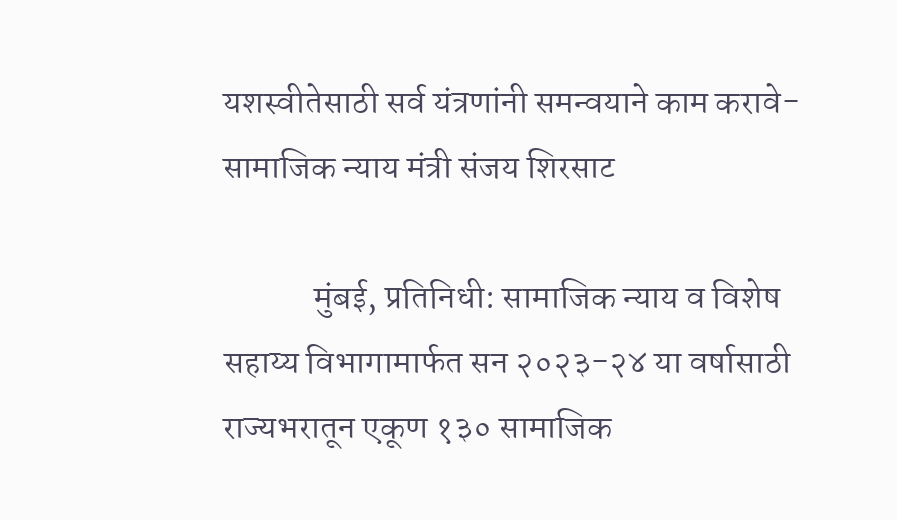यशस्वीतेसाठी सर्व यंत्रणांनी समन्वयाने काम करावे- सामाजिक न्याय मंत्री संजय शिरसाट

             मुंबई, प्रतिनिधी: सामाजिक न्याय व विशेष सहाय्य विभागामार्फत सन २०२३-२४ या वर्षासाठी राज्यभरातून एकूण १३० सामाजिक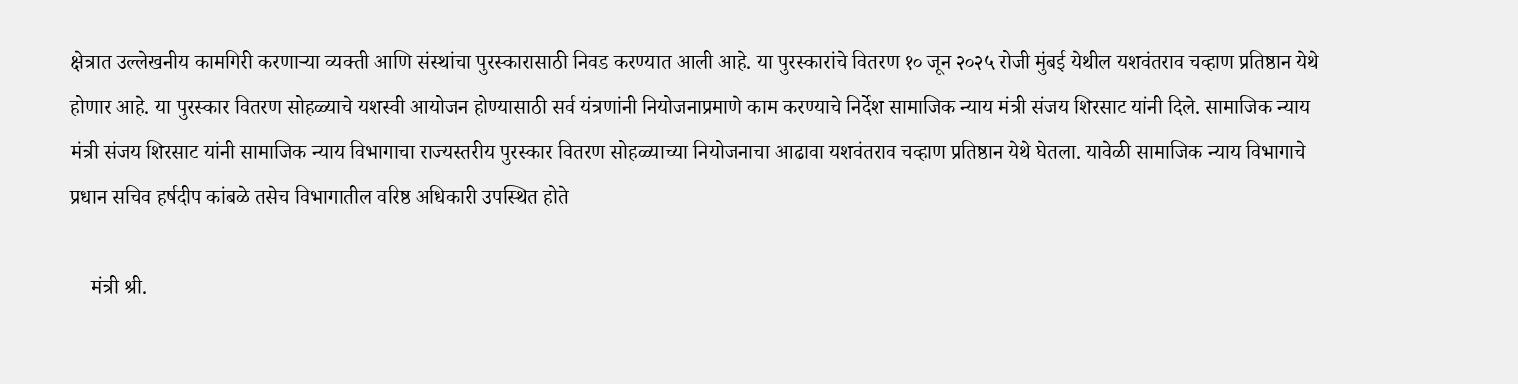क्षेत्रात उल्लेखनीय कामगिरी करणाऱ्या व्यक्ती आणि संस्थांचा पुरस्कारासाठी निवड करण्यात आली आहे. या पुरस्कारांचे वितरण १० जून २०२५ रोजी मुंबई येथील यशवंतराव चव्हाण प्रतिष्ठान येथे होणार आहे. या पुरस्कार वितरण सोहळ्याचे यशस्वी आयोजन होण्यासाठी सर्व यंत्रणांनी नियोजनाप्रमाणे काम करण्याचे निर्देश सामाजिक न्याय मंत्री संजय शिरसाट यांनी दिले. सामाजिक न्याय मंत्री संजय शिरसाट यांनी सामाजिक न्याय विभागाचा राज्यस्तरीय पुरस्कार वितरण सोहळ्याच्या नियोजनाचा आढावा यशवंतराव चव्हाण प्रतिष्ठान येथे घेतला. यावेळी सामाजिक न्याय विभागाचे प्रधान सचिव हर्षदीप कांबळे तसेच विभागातील वरिष्ठ अधिकारी उपस्थित होते

    मंत्री श्री.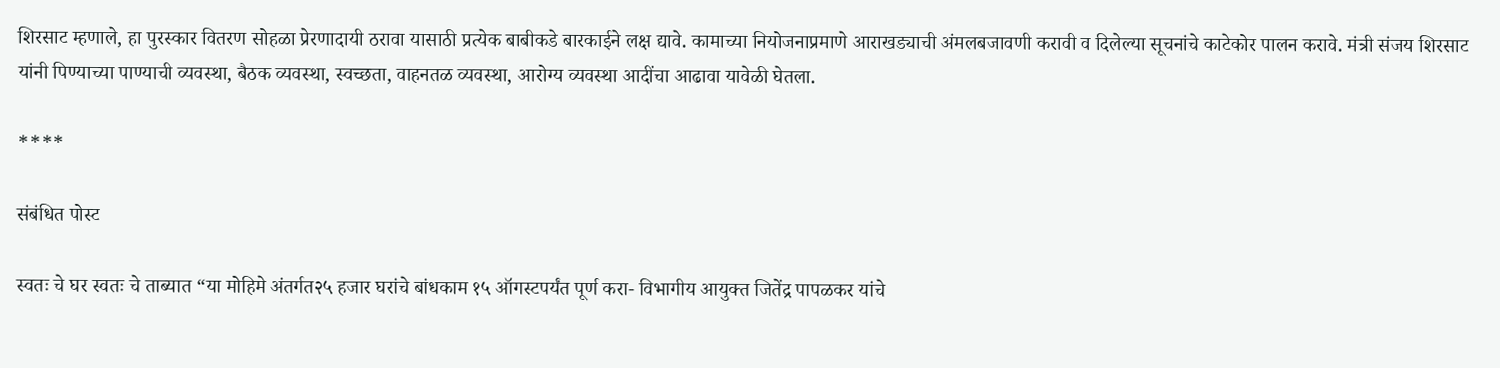शिरसाट म्हणाले, हा पुरस्कार वितरण सोहळा प्रेरणादायी ठरावा यासाठी प्रत्येक बाबीकडे बारकाईने लक्ष द्यावे. कामाच्या नियोजनाप्रमाणे आराखड्याची अंमलबजावणी करावी व दिलेल्या सूचनांचे काटेकोर पालन करावे. मंत्री संजय शिरसाट यांनी पिण्याच्या पाण्याची व्यवस्था, बैठक व्यवस्था, स्वच्छता, वाहनतळ व्यवस्था, आरोग्य व्यवस्था आदींचा आढावा यावेळी घेतला.

****

संबंधित पोस्ट

स्वतः चे घर स्वतः चे ताब्यात “या मोहिमे अंतर्गत२५ हजार घरांचे बांधकाम १५ ऑगस्टपर्यंत पूर्ण करा- विभागीय आयुक्त जितेंद्र पापळकर यांचे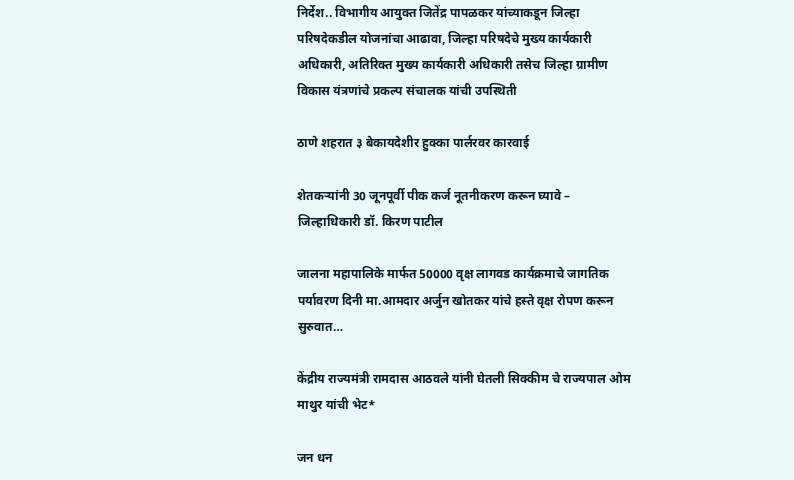निर्देश.. विभागीय आयुक्त जितेंद्र पापळकर यांच्याकडून जिल्हा परिषदेकडील योजनांचा आढावा, जिल्हा परिषदेचे मुख्य कार्यकारी अधिकारी, अतिरिक्त मुख्य कार्यकारी अधिकारी तसेच जिल्हा ग्रामीण विकास यंत्रणांचे प्रकल्प संचालक यांची उपस्थिती

ठाणे शहरात ३ बेकायदेशीर हुक्का पार्लरवर कारवाई

शेतकऱ्यांनी 30 जूनपूर्वी पीक कर्ज नूतनीकरण करून घ्यावे – जिल्हाधिकारी डॉ. किरण पाटील

जालना महापालिके मार्फत 50000 वृक्ष लागवड कार्यक्रमाचे जागतिक पर्यावरण दिनी मा.आमदार अर्जुन खोतकर यांचे हस्ते वृक्ष रोपण करून सुरुवात…

केंद्रीय राज्यमंत्री रामदास आठवले यांनी घेतली सिक्कीम चे राज्यपाल ओम माथुर यांची भेट*

जन धन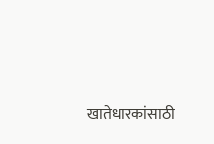खातेधारकांसाठी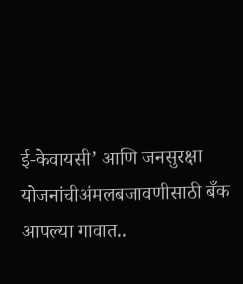ई-केवायसी’ आणि जनसुरक्षा योजनांचीअंमलबजावणीसाठी बँक आपल्या गावात..